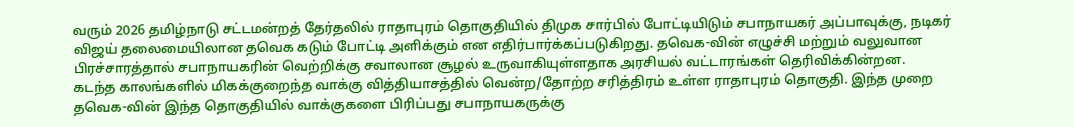வரும் 2026 தமிழ்நாடு சட்டமன்றத் தேர்தலில் ராதாபுரம் தொகுதியில் திமுக சார்பில் போட்டியிடும் சபாநாயகர் அப்பாவுக்கு, நடிகர் விஜய் தலைமையிலான தவெக கடும் போட்டி அளிக்கும் என எதிர்பார்க்கப்படுகிறது. தவெக-வின் எழுச்சி மற்றும் வலுவான பிரச்சாரத்தால் சபாநாயகரின் வெற்றிக்கு சவாலான சூழல் உருவாகியுள்ளதாக அரசியல் வட்டாரங்கள் தெரிவிக்கின்றன.
கடந்த காலங்களில் மிகக்குறைந்த வாக்கு வித்தியாசத்தில் வென்ற/தோற்ற சரித்திரம் உள்ள ராதாபுரம் தொகுதி. இந்த முறை தவெக-வின் இந்த தொகுதியில் வாக்குகளை பிரிப்பது சபாநாயகருக்கு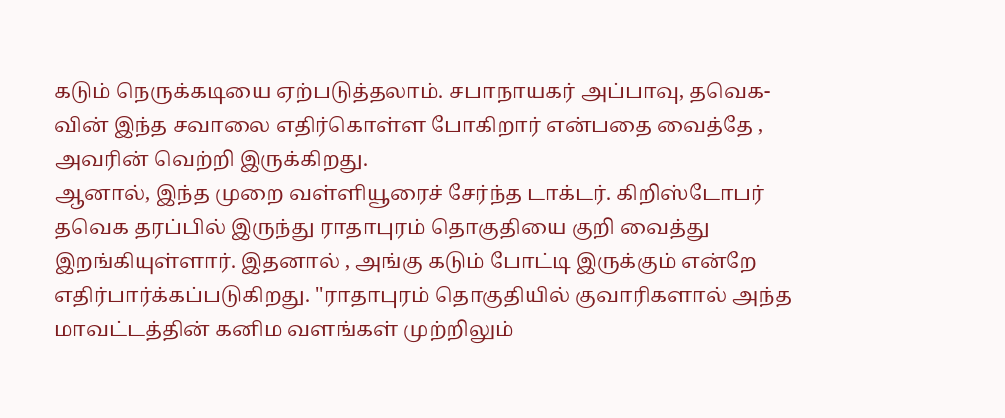கடும் நெருக்கடியை ஏற்படுத்தலாம். சபாநாயகர் அப்பாவு, தவெக-வின் இந்த சவாலை எதிர்கொள்ள போகிறார் என்பதை வைத்தே , அவரின் வெற்றி இருக்கிறது.
ஆனால், இந்த முறை வள்ளியூரைச் சேர்ந்த டாக்டர். கிறிஸ்டோபர் தவெக தரப்பில் இருந்து ராதாபுரம் தொகுதியை குறி வைத்து இறங்கியுள்ளார். இதனால் , அங்கு கடும் போட்டி இருக்கும் என்றே எதிர்பார்க்கப்படுகிறது. ''ராதாபுரம் தொகுதியில் குவாரிகளால் அந்த மாவட்டத்தின் கனிம வளங்கள் முற்றிலும்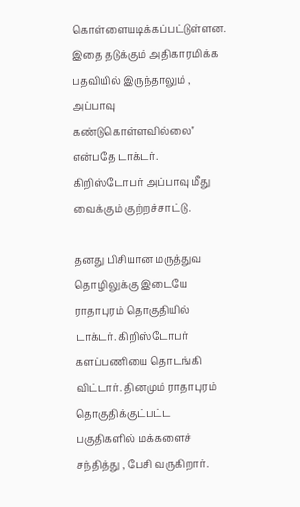கொள்ளையடிக்கப்பட்டுள்ளன. இதை தடுக்கும் அதிகாரமிக்க பதவியில் இருந்தாலும் , அப்பாவு கண்டுகொள்ளவில்லை'' என்பதே டாக்டர். கிறிஸ்டோபர் அப்பாவு மீது வைக்கும் குற்றச்சாட்டு.

தனது பிசியான மருத்துவ தொழிலுக்கு இடையே ராதாபுரம் தொகுதியில் டாக்டர். கிறிஸ்டோபர் களப்பணியை தொடங்கி விட்டார். தினமும் ராதாபுரம் தொகுதிக்குட்பட்ட பகுதிகளில் மக்களைச் சந்தித்து , பேசி வருகிறார்.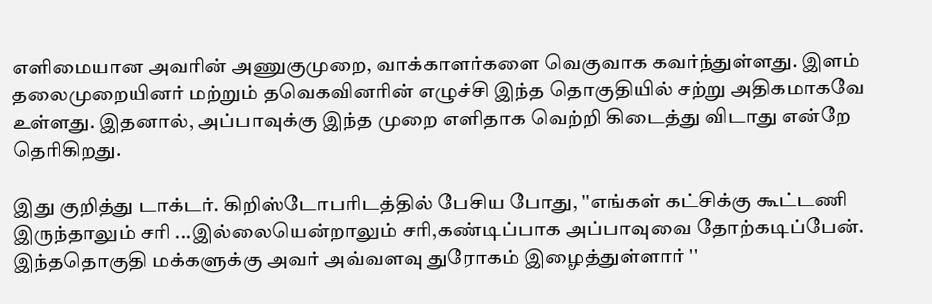எளிமையான அவரின் அணுகுமுறை, வாக்காளர்களை வெகுவாக கவர்ந்துள்ளது. இளம் தலைமுறையினர் மற்றும் தவெகவினரின் எழுச்சி இந்த தொகுதியில் சற்று அதிகமாகவே உள்ளது. இதனால், அப்பாவுக்கு இந்த முறை எளிதாக வெற்றி கிடைத்து விடாது என்றே தெரிகிறது.

இது குறித்து டாக்டர். கிறிஸ்டோபரிடத்தில் பேசிய போது, ''எங்கள் கட்சிக்கு கூட்டணி இருந்தாலும் சரி ...இல்லையென்றாலும் சரி,கண்டிப்பாக அப்பாவுவை தோற்கடிப்பேன். இந்ததொகுதி மக்களுக்கு அவர் அவ்வளவு துரோகம் இழைத்துள்ளார் ''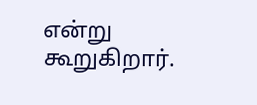என்று கூறுகிறார்.